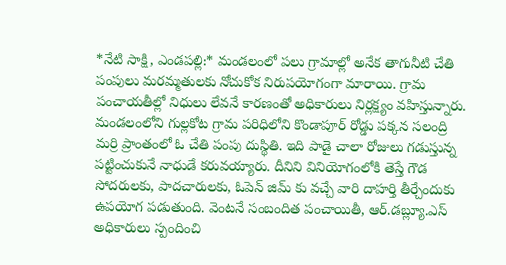*నేటి సాక్షి, ఎండపల్లి:* మండలంలో పలు గ్రామాల్లో అనేక తాగునీటి చేతి పంపులు మరమ్మతులకు నోచుకోక నిరుపయోగంగా మారాయి. గ్రామ పంచాయతీల్లో నిధులు లేవనే కారణంతో అధికారులు నిర్లక్ష్యం వహిస్తున్నారు. మండలంలోని గుల్లకోట గ్రామ పరిధిలోని కొండాపూర్ రోడ్డు పక్కన సలంద్రి మర్రి ప్రాంతంలో ఓ చేతి పంపు దుస్థితి. ఇది పాడై చాలా రోజులు గడుస్తున్న పట్టించుకునే నాధుడే కరువయ్యారు. దీనిని వినియోగంలోకి తెస్తే గౌడ సోదరులకు, పాదచారులకు, ఓపెన్ జిమ్ కు వచ్చే వారి దాహర్తి తీర్చేందుకు ఉపయోగ పడుతుంది. వెంటనే సంబందిత పంచాయితీ, ఆర్.డబ్ల్యూ.ఎస్ అధికారులు స్పందించి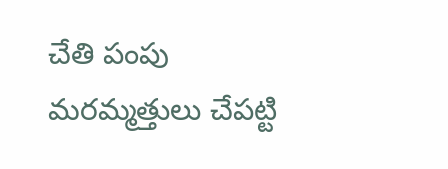చేతి పంపు మరమ్మత్తులు చేపట్టి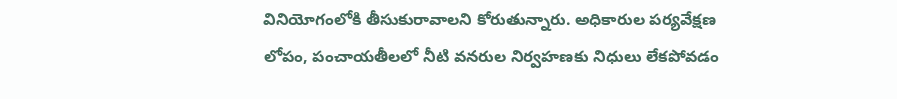వినియోగంలోకి తీసుకురావాలని కోరుతున్నారు. అధికారుల పర్యవేక్షణ లోపం, పంచాయతీలలో నీటి వనరుల నిర్వహణకు నిధులు లేకపోవడం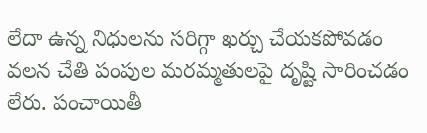లేదా ఉన్న నిధులను సరిగ్గా ఖర్చు చేయకపోవడం వలన చేతి పంపుల మరమ్మతులపై దృష్టి సారించడం లేరు. పంచాయితీ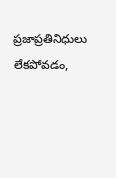ప్రజాప్రతినిధులు లేకపోవడం,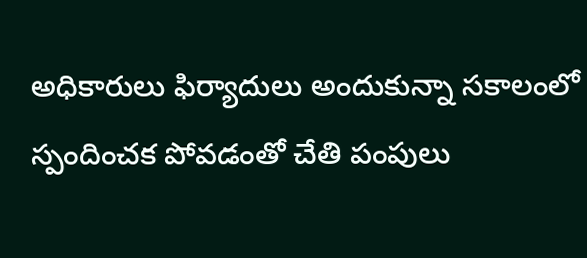అధికారులు ఫిర్యాదులు అందుకున్నా సకాలంలో స్పందించక పోవడంతో చేతి పంపులు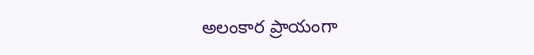అలంకార ప్రాయంగా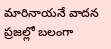మారినాయనే వాదన ప్రజల్లో బలంగా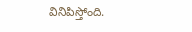వినిపిస్తోంది.